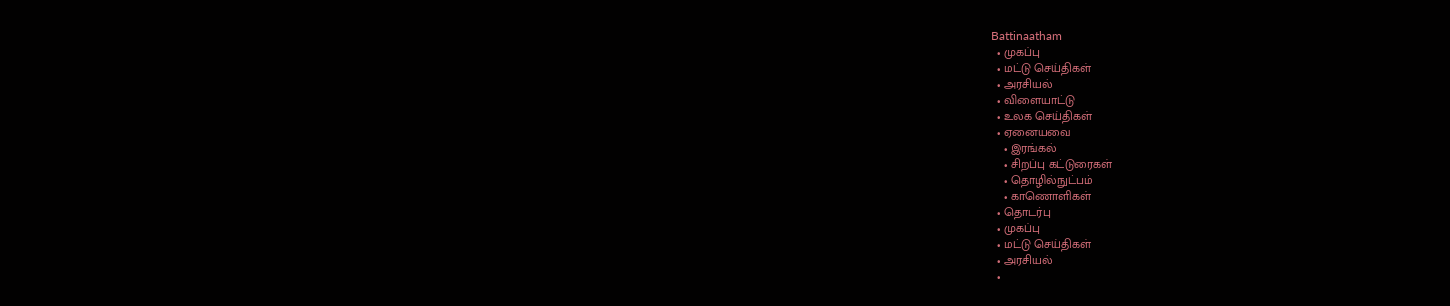Battinaatham
  • முகப்பு
  • மட்டு செய்திகள்
  • அரசியல்
  • விளையாட்டு
  • உலக செய்திகள்
  • ஏனையவை
    • இரங்கல்
    • சிறப்பு கட்டுரைகள்
    • தொழில்நுட்பம்
    • காணொளிகள்
  • தொடர்பு
  • முகப்பு
  • மட்டு செய்திகள்
  • அரசியல்
  •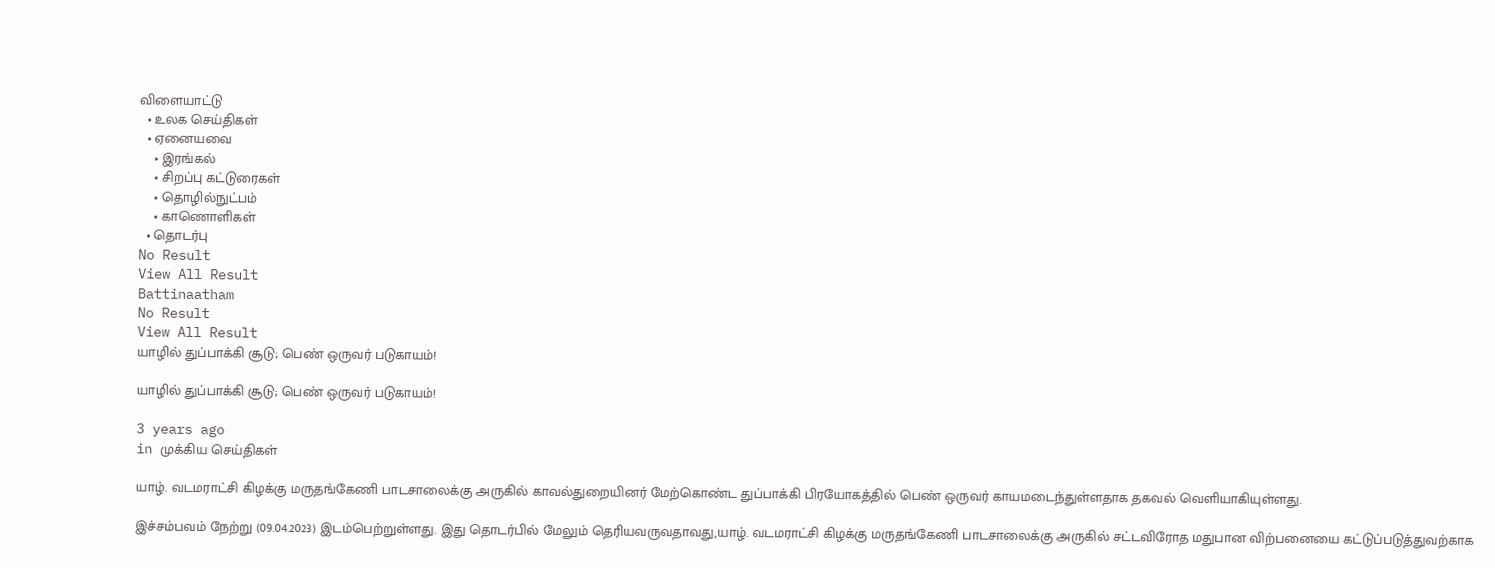விளையாட்டு
  • உலக செய்திகள்
  • ஏனையவை
    • இரங்கல்
    • சிறப்பு கட்டுரைகள்
    • தொழில்நுட்பம்
    • காணொளிகள்
  • தொடர்பு
No Result
View All Result
Battinaatham
No Result
View All Result
யாழில் துப்பாக்கி சூடு; பெண் ஒருவர் படுகாயம்!

யாழில் துப்பாக்கி சூடு; பெண் ஒருவர் படுகாயம்!

3 years ago
in முக்கிய செய்திகள்

யாழ். வடமராட்சி கிழக்கு மருதங்கேணி பாடசாலைக்கு அருகில் காவல்துறையினர் மேற்கொண்ட துப்பாக்கி பிரயோகத்தில் பெண் ஒருவர் காயமடைந்துள்ளதாக தகவல் வெளியாகியுள்ளது.

இச்சம்பவம் நேற்று (09.04.2023) இடம்பெற்றுள்ளது. இது தொடர்பில் மேலும் தெரியவருவதாவது,யாழ். வடமராட்சி கிழக்கு மருதங்கேணி பாடசாலைக்கு அருகில் சட்டவிரோத மதுபான விற்பனையை கட்டுப்படுத்துவற்காக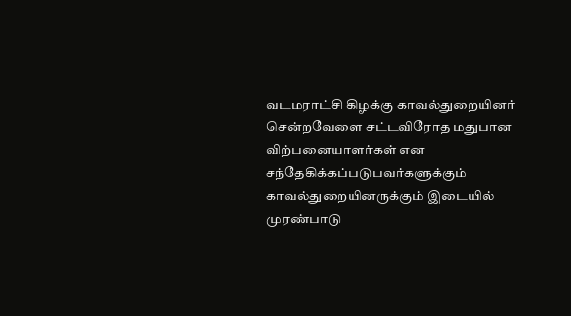வடமராட்சி கிழக்கு காவல்துறையினர் சென்றவேளை சட்டவிரோத மதுபான விற்பனையாளர்கள் என சந்தேகிக்கப்படுபவர்களுக்கும் காவல்துறையினருக்கும் இடையில் முரண்பாடு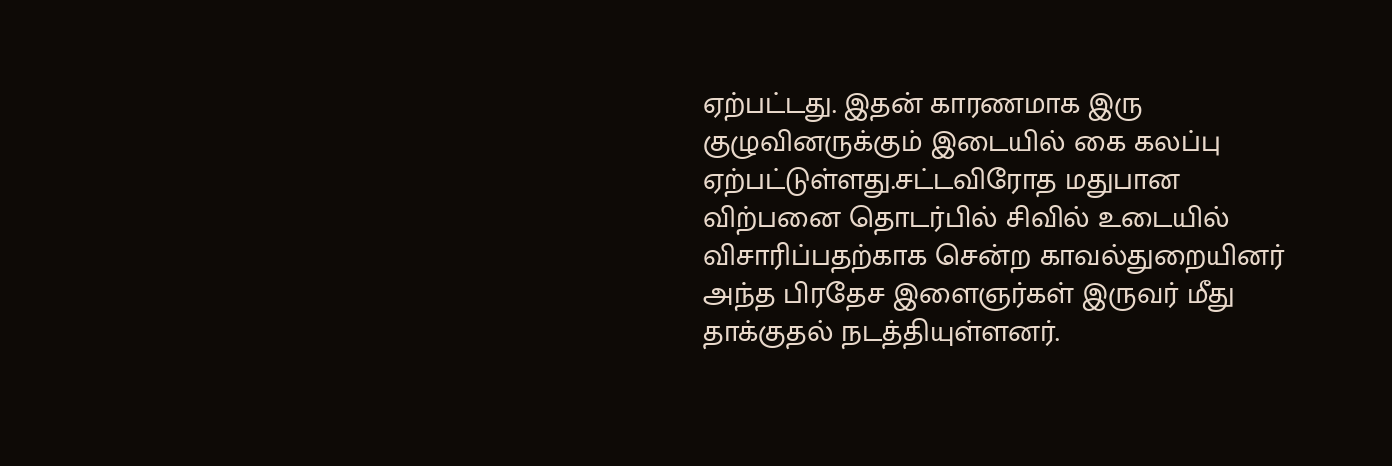ஏற்பட்டது. இதன் காரணமாக இரு குழுவினருக்கும் இடையில் கை கலப்பு ஏற்பட்டுள்ளது.சட்டவிரோத மதுபான விற்பனை தொடர்பில் சிவில் உடையில் விசாரிப்பதற்காக சென்ற காவல்துறையினர் அந்த பிரதேச இளைஞர்கள் இருவர் மீது தாக்குதல் நடத்தியுள்ளனர்.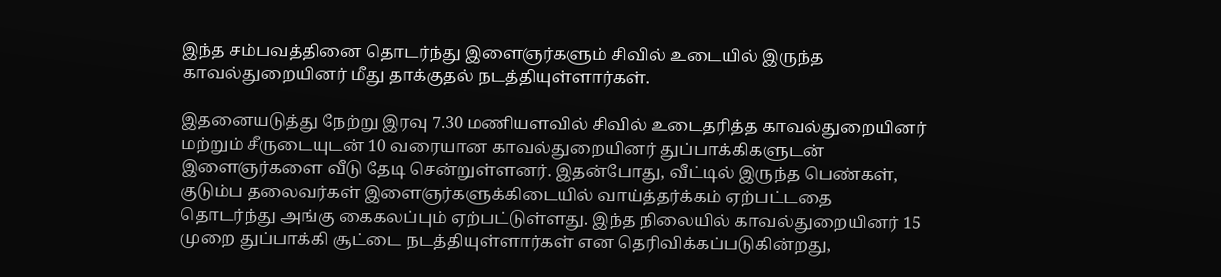இந்த சம்பவத்தினை தொடர்ந்து இளைஞர்களும் சிவில் உடையில் இருந்த காவல்துறையினர் மீது தாக்குதல் நடத்தியுள்ளார்கள்.

இதனையடுத்து நேற்று இரவு 7.30 மணியளவில் சிவில் உடைதரித்த காவல்துறையினர் மற்றும் சீருடையுடன் 10 வரையான காவல்துறையினர் துப்பாக்கிகளுடன் இளைஞர்களை வீடு தேடி சென்றுள்ளனர். இதன்போது, வீட்டில் இருந்த பெண்கள், குடும்ப தலைவர்கள் இளைஞர்களுக்கிடையில் வாய்த்தர்க்கம் ஏற்பட்டதை தொடர்ந்து அங்கு கைகலப்பும் ஏற்பட்டுள்ளது. இந்த நிலையில் காவல்துறையினர் 15 முறை துப்பாக்கி சூட்டை நடத்தியுள்ளார்கள் என தெரிவிக்கப்படுகின்றது,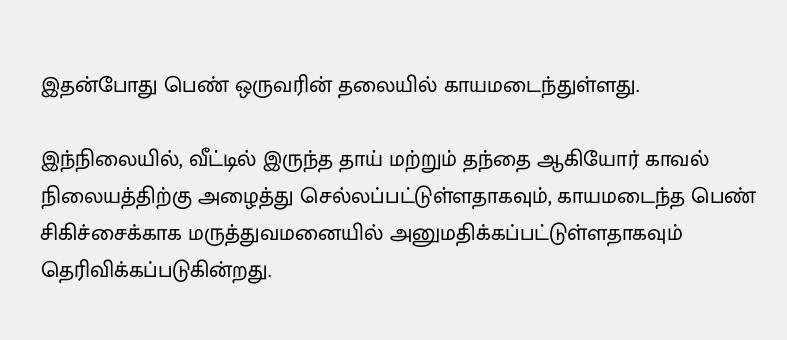இதன்போது பெண் ஒருவரின் தலையில் காயமடைந்துள்ளது.

இந்நிலையில், வீட்டில் இருந்த தாய் மற்றும் தந்தை ஆகியோர் காவல் நிலையத்திற்கு அழைத்து செல்லப்பட்டுள்ளதாகவும், காயமடைந்த பெண் சிகிச்சைக்காக மருத்துவமனையில் அனுமதிக்கப்பட்டுள்ளதாகவும் தெரிவிக்கப்படுகின்றது.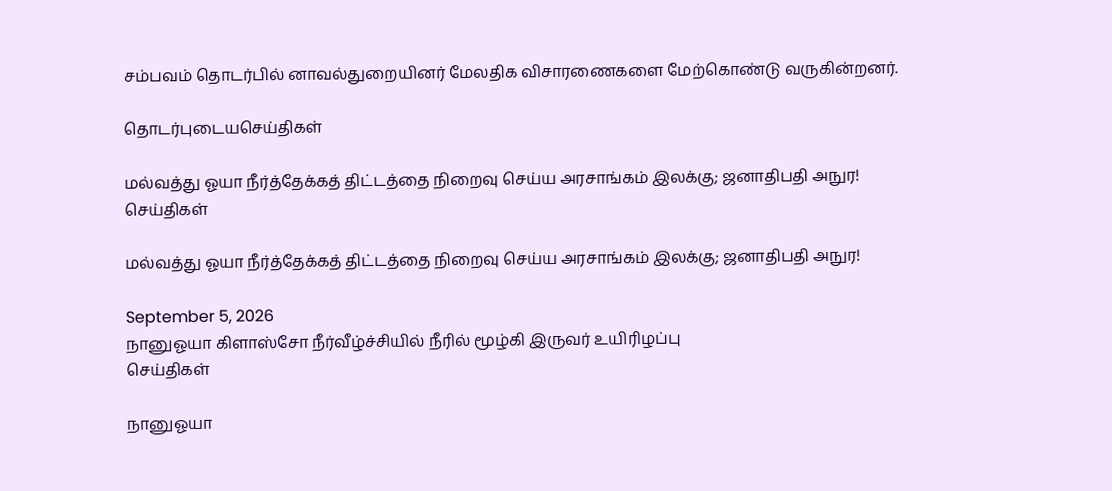சம்பவம் தொடர்பில் னாவல்துறையினர் மேலதிக விசாரணைகளை மேற்கொண்டு வருகின்றனர்.

தொடர்புடையசெய்திகள்

மல்வத்து ஓயா நீர்த்தேக்கத் திட்டத்தை நிறைவு செய்ய அரசாங்கம் இலக்கு; ஜனாதிபதி அநுர!
செய்திகள்

மல்வத்து ஓயா நீர்த்தேக்கத் திட்டத்தை நிறைவு செய்ய அரசாங்கம் இலக்கு; ஜனாதிபதி அநுர!

September 5, 2026
நானுஓயா கிளாஸ்சோ நீர்வீழ்ச்சியில் நீரில் மூழ்கி இருவர் உயிரிழப்பு
செய்திகள்

நானுஓயா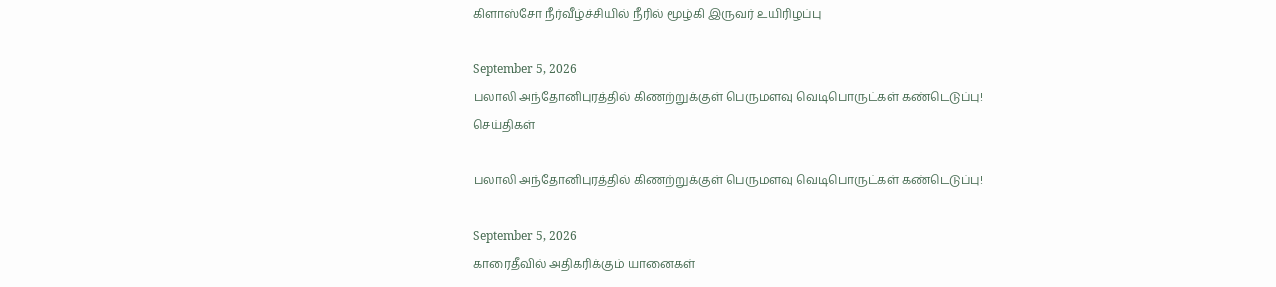கிளாஸ்சோ நீர்வீழ்ச்சியில் நீரில் மூழ்கி இருவர் உயிரிழப்பு

September 5, 2026
பலாலி அந்தோனிபுரத்தில் கிணற்றுக்குள் பெருமளவு வெடிபொருட்கள் கண்டெடுப்பு!
செய்திகள்

பலாலி அந்தோனிபுரத்தில் கிணற்றுக்குள் பெருமளவு வெடிபொருட்கள் கண்டெடுப்பு!

September 5, 2026
காரைதீவில் அதிகரிக்கும் யானைகள்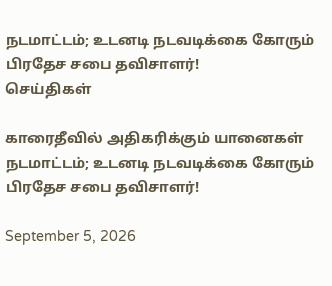நடமாட்டம்; உடனடி நடவடிக்கை கோரும் பிரதேச சபை தவிசாளர்!
செய்திகள்

காரைதீவில் அதிகரிக்கும் யானைகள் நடமாட்டம்; உடனடி நடவடிக்கை கோரும் பிரதேச சபை தவிசாளர்!

September 5, 2026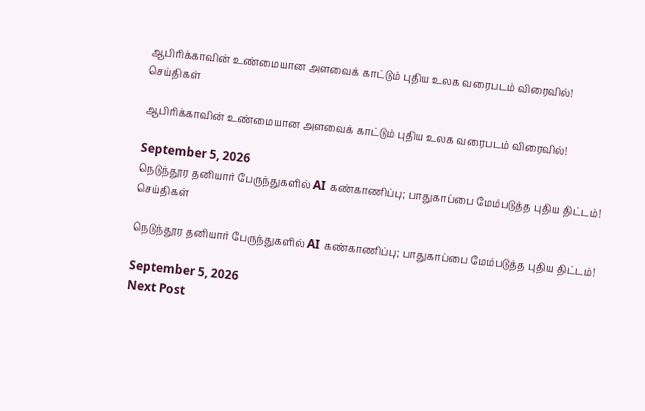ஆபிரிக்காவின் உண்மையான அளவைக் காட்டும் புதிய உலக வரைபடம் விரைவில்!
செய்திகள்

ஆபிரிக்காவின் உண்மையான அளவைக் காட்டும் புதிய உலக வரைபடம் விரைவில்!

September 5, 2026
நெடுந்தூர தனியார் பேருந்துகளில் AI கண்காணிப்பு; பாதுகாப்பை மேம்படுத்த புதிய திட்டம்!
செய்திகள்

நெடுந்தூர தனியார் பேருந்துகளில் AI கண்காணிப்பு; பாதுகாப்பை மேம்படுத்த புதிய திட்டம்!

September 5, 2026
Next Post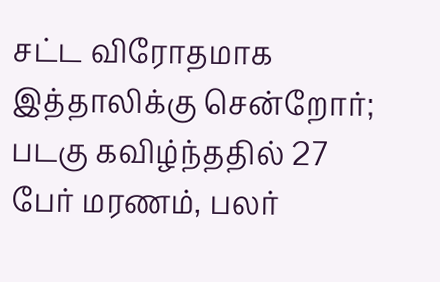சட்ட விரோதமாக இத்தாலிக்கு சென்றோர்; படகு கவிழ்ந்ததில் 27 பேர் மரணம், பலர்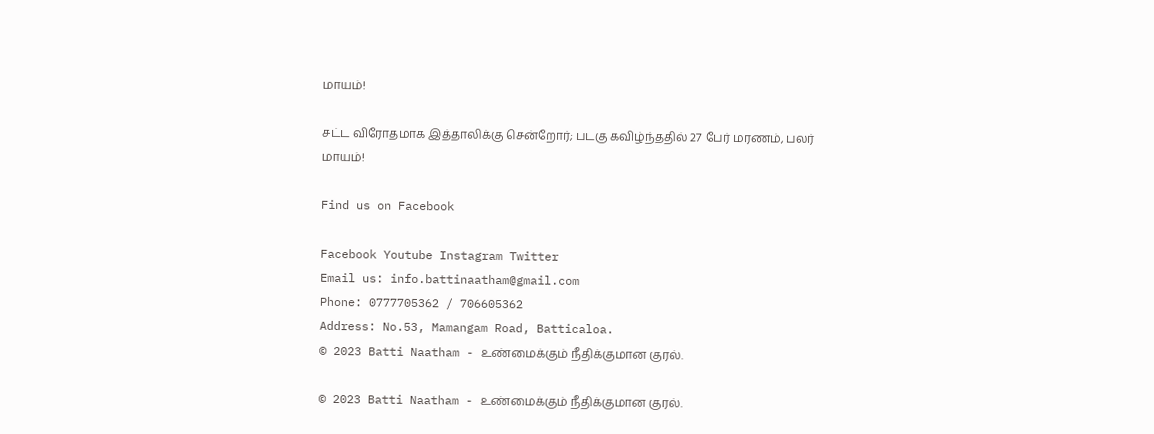மாயம்!

சட்ட விரோதமாக இத்தாலிக்கு சென்றோர்; படகு கவிழ்ந்ததில் 27 பேர் மரணம், பலர் மாயம்!

Find us on Facebook

Facebook Youtube Instagram Twitter
Email us: info.battinaatham@gmail.com
Phone: 0777705362 / 706605362
Address: No.53, Mamangam Road, Batticaloa.
© 2023 Batti Naatham - உண்மைக்கும் நீதிக்குமான குரல்.

© 2023 Batti Naatham - உண்மைக்கும் நீதிக்குமான குரல்.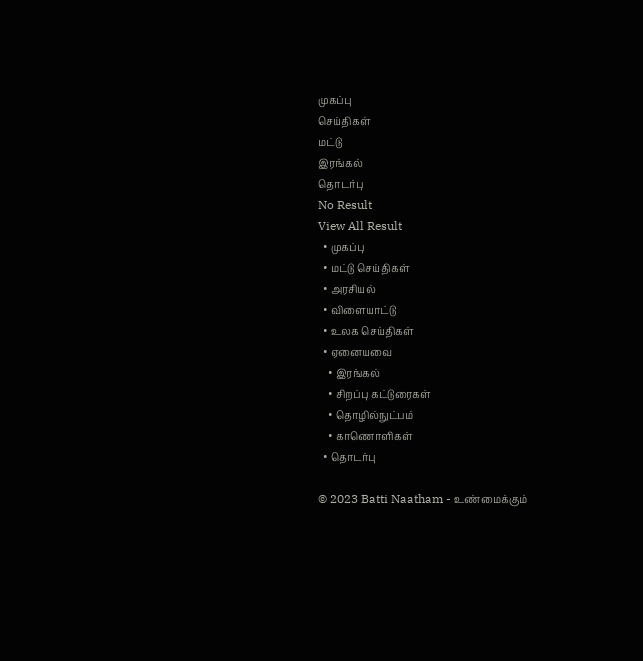முகப்பு
செய்திகள்
மட்டு
இரங்கல்
தொடர்பு
No Result
View All Result
  • முகப்பு
  • மட்டு செய்திகள்
  • அரசியல்
  • விளையாட்டு
  • உலக செய்திகள்
  • ஏனையவை
    • இரங்கல்
    • சிறப்பு கட்டுரைகள்
    • தொழில்நுட்பம்
    • காணொளிகள்
  • தொடர்பு

© 2023 Batti Naatham - உண்மைக்கும்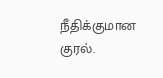நீதிக்குமான குரல்.